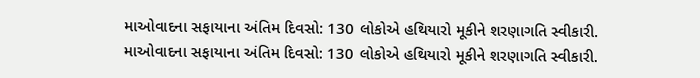માઓવાદના સફાયાના અંતિમ દિવસો: 130 લોકોએ હથિયારો મૂકીને શરણાગતિ સ્વીકારી.
માઓવાદના સફાયાના અંતિમ દિવસો: 130 લોકોએ હથિયારો મૂકીને શરણાગતિ સ્વીકારી.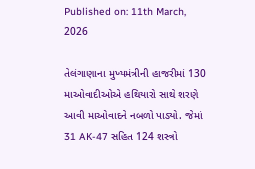Published on: 11th March, 2026

તેલંગાણાના મુખ્યમંત્રીની હાજરીમાં 130 માઓવાદીઓએ હથિયારો સાથે શરણે આવી માઓવાદને નબળો પાડ્યો. જેમાં 31 AK-47 સહિત 124 શસ્ત્રો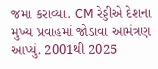જમા કરાવ્યા. CM રેડ્ડીએ દેશના મુખ્ય પ્રવાહમાં જોડાવા આમંત્રણ આપ્યું. 2001થી 2025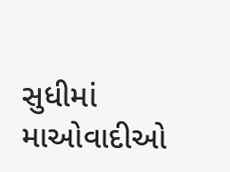સુધીમાં માઓવાદીઓ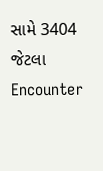સામે 3404 જેટલા Encounter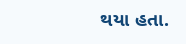થયા હતા.